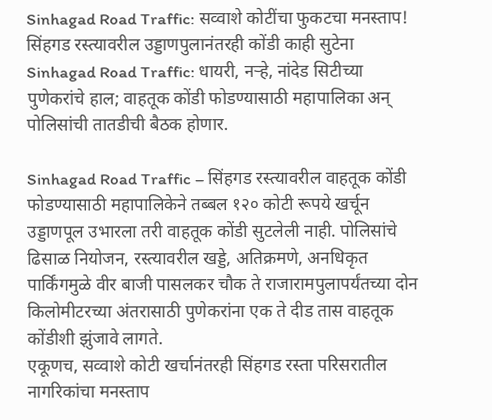Sinhagad Road Traffic: सव्वाशे कोटींचा फुकटचा मनस्ताप! सिंहगड रस्त्यावरील उड्डाणपुलानंतरही कोंडी काही सुटेना
Sinhagad Road Traffic: धायरी, नऱ्हे, नांदेड सिटीच्या पुणेकरांचे हाल; वाहतूक कोंडी फोडण्यासाठी महापालिका अन् पोलिसांची तातडीची बैठक होणार.

Sinhagad Road Traffic – सिंहगड रस्त्यावरील वाहतूक कोंडी फोडण्यासाठी महापालिकेने तब्बल १२० कोटी रूपये खर्चून उड्डाणपूल उभारला तरी वाहतूक कोंडी सुटलेली नाही. पोलिसांचे ढिसाळ नियोजन, रस्त्यावरील खड्डे, अतिक्रमणे, अनधिकृत पार्किंगमुळे वीर बाजी पासलकर चौक ते राजारामपुलापर्यंतच्या दोन किलोमीटरच्या अंतरासाठी पुणेकरांना एक ते दीड तास वाहतूक कोंडीशी झुंजावे लागते.
एकूणच, सव्वाशे कोटी खर्चानंतरही सिंहगड रस्ता परिसरातील नागरिकांचा मनस्ताप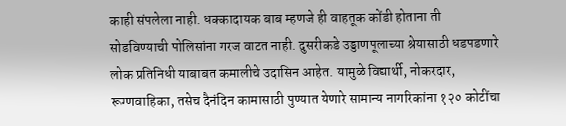काही संपलेला नाही. धक्कादायक बाब म्हणजे ही वाहतूक कोंडी होताना ती सोडविण्याची पोलिसांना गरज वाटत नाही. दुसरीकडे उड्डाणपूलाच्या श्रेयासाठी धडपडणारे लोक प्रतिनिधी याबाबत कमालीचे उदासिन आहेत. यामुळे विद्यार्थी, नोकरदार, रूग्णवाहिका, तसेच दैनंदिन कामासाठी पुण्यात येणारे सामान्य नागरिकांना १२० कोटींचा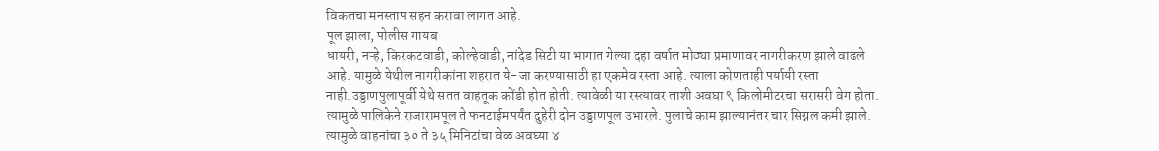विकतचा मनस्ताप सहन करावा लागत आहे.
पूल झाला, पोलीस गायब
धायरी, नऱ्हे, किरकटवाडी, कोल्हेवाडी, नांदेड सिटी या भागात गेल्या दहा वर्षात मोठ्या प्रमाणावर नागरीकरण झाले वाढले आहे. यामुळे येथील नागरीकांना शहरात ये-जा करण्यासाठी हा एकमेव रस्ता आहे. त्याला कोणताही पर्यायी रस्ता नाही.उड्डाणपुलापूर्वी येथे सतत वाहतूक कोंडी होत होती. त्यावेळी या रस्त्यावर ताशी अवघा ९ किलोमीटरचा सरासरी वेग होता.
त्यामुळे पालिकेने राजारामपूल ते फनटाईमपर्यंत दुहेरी दोन उड्डाणपूल उभारले. पुलाचे काम झाल्यानंतर चार सिग्नल कमी झाले. त्यामुळे वाहनांचा ३० ते ३५ मिनिटांचा वेळ अवघ्या ४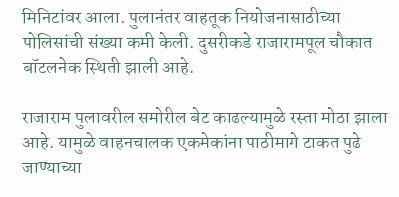मिनिटांवर आला. पुलानंतर वाहतूक नियोजनासाठीच्या पोलिसांची संख्या कमी केली. दुसरीकडे राजारामपूल चौकात बॉटलनेक स्थिती झाली आहे.

राजाराम पुलावरील समोरील बेट काढल्यामुळे रस्ता मोठा झाला आहे. यामुळे वाहनचालक एकमेकांना पाठीमागे टाकत पुढे जाण्याच्या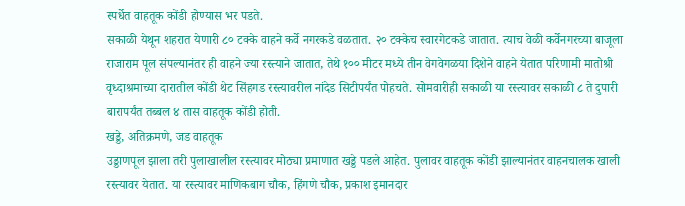स्पर्धेत वाहतूक कोंडी होण्यास भर पडते.
सकाळी येथून शहरात येणारी ८० टक्के वाहने कर्वे नगरकडे वळतात. २० टक्केच स्वारगेटकडे जातात. त्याच वेळी कर्वेनगरच्या बाजूला राजाराम पूल संपल्यानंतर ही वाहने ज्या रस्त्याने जातात, तेथे १०० मीटर मध्ये तीन वेगवेगळया दिशेने वाहने येतात परिणामी मातोश्री वृध्दाश्रमाच्या दारातील कोंडी थेट सिंहगड रस्त्यावरील नांदेड सिटीपर्यंत पोहचते. सोमवारीही सकाळी या रस्त्यावर सकाळी ८ ते दुपारी बारापर्यंत तब्बल ४ तास वाहतूक कोंडी होती.
खड्डे, अतिक्रमणे, जड वाहतूक
उड्डाणपूल झाला तरी पुलाखालील रस्त्यावर मोठ्या प्रमाणात खड्डे पडले आहेत. पुलावर वाहतूक कोंडी झाल्यानंतर वाहनचालक खाली रस्त्यावर येतात. या रस्त्यावर माणिकबाग चौक, हिंगणे चौक, प्रकाश इमानदार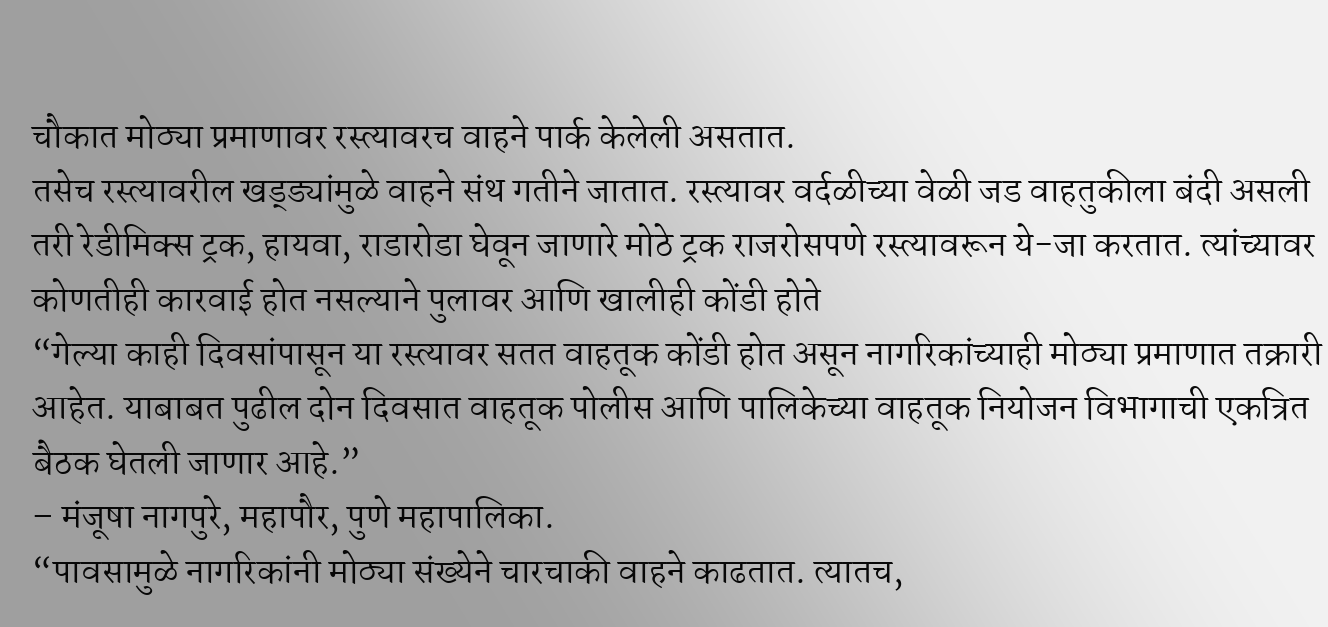चौकात मोठ्या प्रमाणावर रस्त्यावरच वाहने पार्क केलेली असतात.
तसेच रस्त्यावरील खड्ड्यांमुळे वाहने संथ गतीने जातात. रस्त्यावर वर्दळीच्या वेळी जड वाहतुकीला बंदी असली तरी रेडीमिक्स ट्रक, हायवा, राडारोडा घेवून जाणारे मोठे ट्रक राजरोसपणे रस्त्यावरून ये-जा करतात. त्यांच्यावर कोणतीही कारवाई होत नसल्याने पुलावर आणि खालीही कोंडी होते
“गेल्या काही दिवसांपासून या रस्त्यावर सतत वाहतूक कोंडी होत असून नागरिकांच्याही मोठ्या प्रमाणात तक्रारी आहेत. याबाबत पुढील दोन दिवसात वाहतूक पोलीस आणि पालिकेच्या वाहतूक नियोजन विभागाची एकत्रित बैठक घेतली जाणार आहे.”
– मंजूषा नागपुरे, महापौर, पुणे महापालिका.
“पावसामुळे नागरिकांनी मोठ्या संख्येने चारचाकी वाहने काढतात. त्यातच,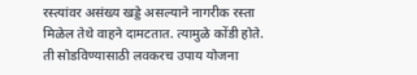रस्त्यांवर असंख्य खड्डे असल्याने नागरीक रस्ता मिळेल तेथे वाहने दामटतात. त्यामुळे कोंडी होते. ती सोडविण्यासाठी लवकरच उपाय योजना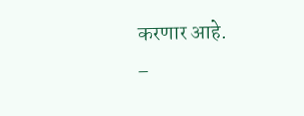करणार आहे.
–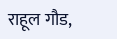राहूल गौड,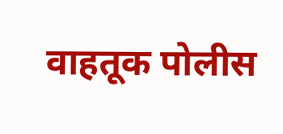वाहतूक पोलीस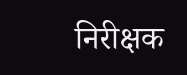निरीक्षक